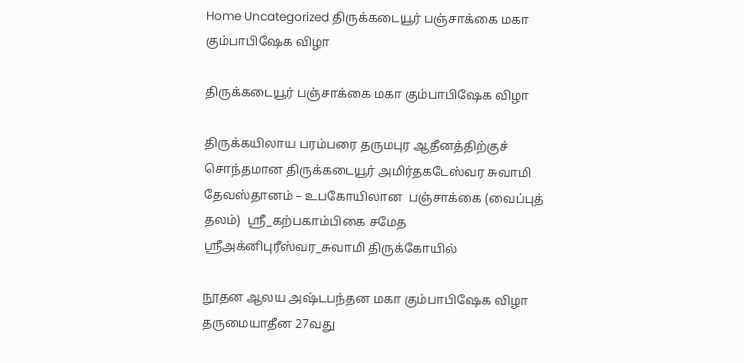Home Uncategorized திருக்கடையூர் பஞ்சாக்கை மகா கும்பாபிஷேக விழா

திருக்கடையூர் பஞ்சாக்கை மகா கும்பாபிஷேக விழா

திருக்கயிலாய பரம்பரை தருமபுர ஆதீனத்திற்குச் சொந்தமான திருக்கடையூர் அமிர்தகடேஸ்வர சுவாமி தேவஸ்தானம் – உபகோயிலான  பஞ்சாக்கை (வைப்புத் தலம்)  ஸ்ரீ_கற்பகாம்பிகை சமேத ஸ்ரீஅக்னிபுரீஸ்வர_சுவாமி திருக்கோயில்

நூதன ஆலய அஷ்டபந்தன மகா கும்பாபிஷேக விழா தருமையாதீன 27வது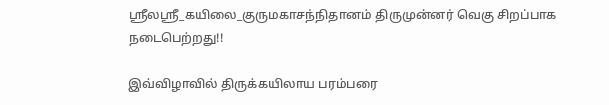ஸ்ரீலஸ்ரீ_கயிலை_குருமகாசந்நிதானம் திருமுன்னர் வெகு சிறப்பாக நடைபெற்றது!!

இவ்விழாவில் திருக்கயிலாய பரம்பரை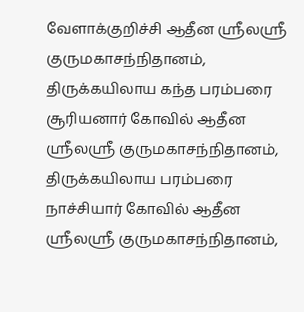வேளாக்குறிச்சி ஆதீன ஸ்ரீலஸ்ரீ குருமகாசந்நிதானம், திருக்கயிலாய கந்த பரம்பரை சூரியனார் கோவில் ஆதீன ஸ்ரீலஸ்ரீ குருமகாசந்நிதானம், திருக்கயிலாய பரம்பரை நாச்சியார் கோவில் ஆதீன ஸ்ரீலஸ்ரீ குருமகாசந்நிதானம்,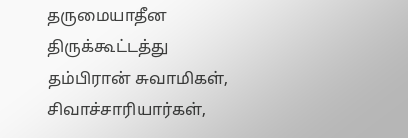தருமையாதீன திருக்கூட்டத்து தம்பிரான் சுவாமிகள், சிவாச்சாரியார்கள்,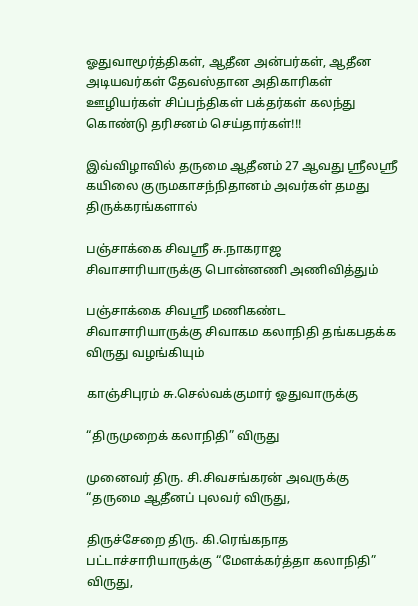ஓதுவாமூர்த்திகள், ஆதீன அன்பர்கள், ஆதீன அடியவர்கள் தேவஸ்தான அதிகாரிகள் ஊழியர்கள் சிப்பந்திகள் பக்தர்கள் கலந்து கொண்டு தரிசனம் செய்தார்கள்!!!

இவ்விழாவில் தருமை ஆதீனம் 27 ஆவது ஸ்ரீலஸ்ரீ கயிலை குருமகாசந்நிதானம் அவர்கள் தமது திருக்கரங்களால்

பஞ்சாக்கை சிவஸ்ரீ சு.நாகராஜ சிவாசாரியாருக்கு பொன்னணி அணிவித்தும்

பஞ்சாக்கை சிவஶ்ரீ மணிகண்ட சிவாசாரியாருக்கு சிவாகம கலாநிதி தங்கபதக்க விருது வழங்கியும்

காஞ்சிபுரம் சு.செல்வக்குமார் ஓதுவாருக்கு

“திருமுறைக் கலாநிதி” விருது

முனைவர் திரு. சி.சிவசங்கரன் அவருக்கு “தருமை ஆதீனப் புலவர் விருது,

திருச்சேறை திரு. கி.ரெங்கநாத பட்டாச்சாரியாருக்கு “மேளக்கர்த்தா கலாநிதி” விருது,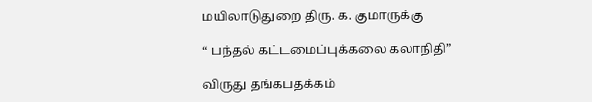மயிலாடுதுறை திரு. க. குமாருக்கு

“ பந்தல் கட்டமைப்புக்கலை கலாநிதி”

விருது தங்கபதக்கம்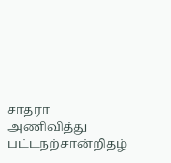சாதரா அணிவித்து பட்டநற்சான்றிதழ்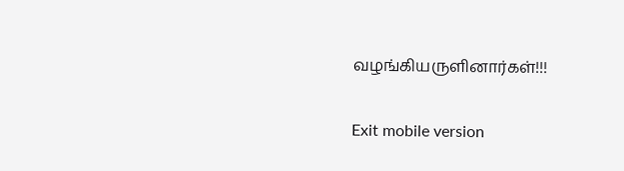வழங்கியருளினார்கள்!!!

Exit mobile version